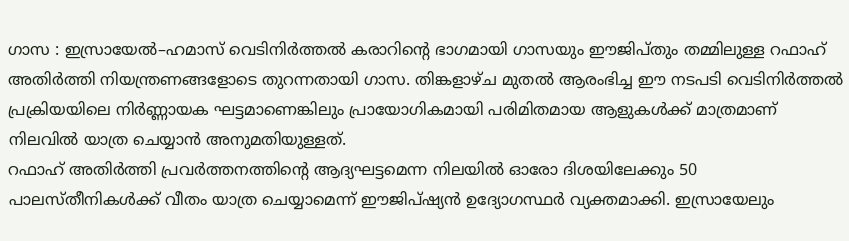ഗാസ : ഇസ്രായേൽ–ഹമാസ് വെടിനിർത്തൽ കരാറിന്റെ ഭാഗമായി ഗാസയും ഈജിപ്തും തമ്മിലുള്ള റഫാഹ് അതിർത്തി നിയന്ത്രണങ്ങളോടെ തുറന്നതായി ഗാസ. തിങ്കളാഴ്ച മുതൽ ആരംഭിച്ച ഈ നടപടി വെടിനിർത്തൽ പ്രക്രിയയിലെ നിർണ്ണായക ഘട്ടമാണെങ്കിലും പ്രായോഗികമായി പരിമിതമായ ആളുകൾക്ക് മാത്രമാണ് നിലവിൽ യാത്ര ചെയ്യാൻ അനുമതിയുള്ളത്.
റഫാഹ് അതിർത്തി പ്രവർത്തനത്തിന്റെ ആദ്യഘട്ടമെന്ന നിലയിൽ ഓരോ ദിശയിലേക്കും 50 പാലസ്തീനികൾക്ക് വീതം യാത്ര ചെയ്യാമെന്ന് ഈജിപ്ഷ്യൻ ഉദ്യോഗസ്ഥർ വ്യക്തമാക്കി. ഇസ്രായേലും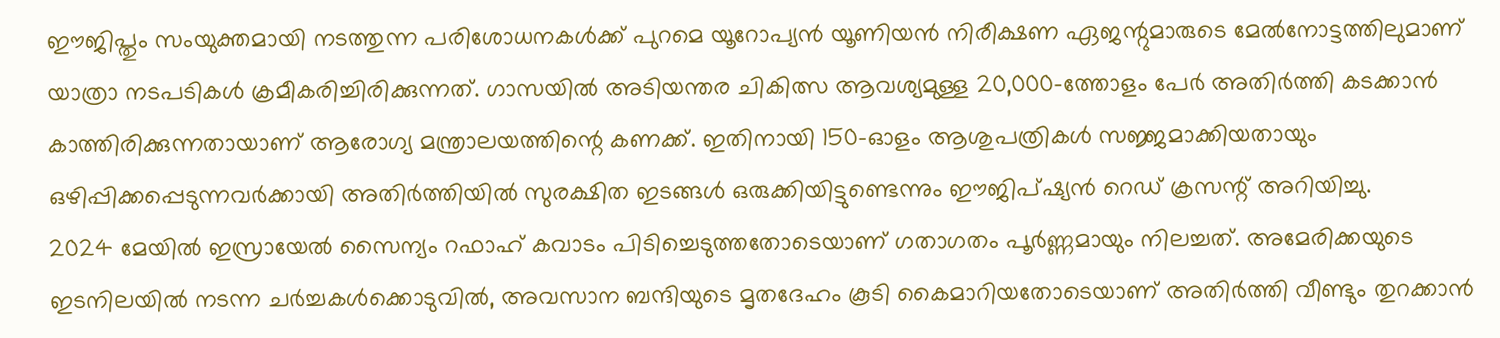ഈജിപ്തും സംയുക്തമായി നടത്തുന്ന പരിശോധനകൾക്ക് പുറമെ യൂറോപ്യൻ യൂണിയൻ നിരീക്ഷണ ഏജന്റുമാരുടെ മേൽനോട്ടത്തിലുമാണ് യാത്രാ നടപടികൾ ക്രമീകരിച്ചിരിക്കുന്നത്. ഗാസയിൽ അടിയന്തര ചികിത്സ ആവശ്യമുള്ള 20,000-ത്തോളം പേർ അതിർത്തി കടക്കാൻ കാത്തിരിക്കുന്നതായാണ് ആരോഗ്യ മന്ത്രാലയത്തിന്റെ കണക്ക്. ഇതിനായി 150-ഓളം ആശുപത്രികൾ സജ്ജമാക്കിയതായും ഒഴിപ്പിക്കപ്പെടുന്നവർക്കായി അതിർത്തിയിൽ സുരക്ഷിത ഇടങ്ങൾ ഒരുക്കിയിട്ടുണ്ടെന്നും ഈജിപ്ഷ്യൻ റെഡ് ക്രസന്റ് അറിയിച്ചു.
2024 മേയിൽ ഇസ്രായേൽ സൈന്യം റഫാഹ് കവാടം പിടിച്ചെടുത്തതോടെയാണ് ഗതാഗതം പൂർണ്ണമായും നിലച്ചത്. അമേരിക്കയുടെ ഇടനിലയിൽ നടന്ന ചർച്ചകൾക്കൊടുവിൽ, അവസാന ബന്ദിയുടെ മൃതദേഹം കൂടി കൈമാറിയതോടെയാണ് അതിർത്തി വീണ്ടും തുറക്കാൻ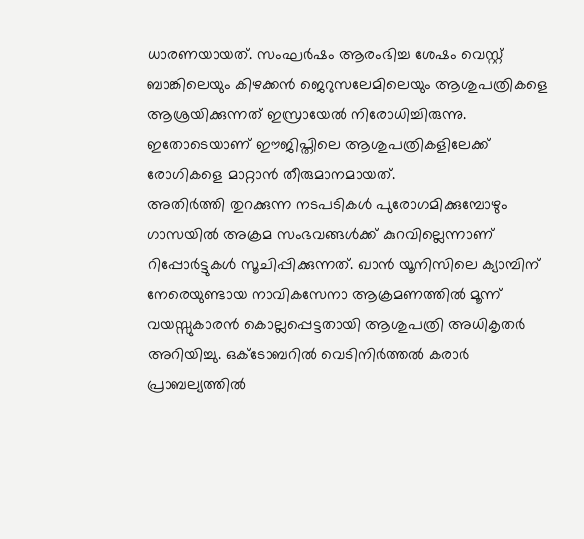ധാരണയായത്. സംഘർഷം ആരംഭിച്ച ശേഷം വെസ്റ്റ് ബാങ്കിലെയും കിഴക്കൻ ജെറുസലേമിലെയും ആശുപത്രികളെ ആശ്രയിക്കുന്നത് ഇസ്രായേൽ നിരോധിച്ചിരുന്നു. ഇതോടെയാണ് ഈജിപ്തിലെ ആശുപത്രികളിലേക്ക് രോഗികളെ മാറ്റാൻ തീരുമാനമായത്.
അതിർത്തി തുറക്കുന്ന നടപടികൾ പുരോഗമിക്കുമ്പോഴും ഗാസയിൽ അക്രമ സംഭവങ്ങൾക്ക് കുറവില്ലെന്നാണ് റിപ്പോർട്ടുകൾ സൂചിപ്പിക്കുന്നത്. ഖാൻ യൂനിസിലെ ക്യാമ്പിന് നേരെയുണ്ടായ നാവികസേനാ ആക്രമണത്തിൽ മൂന്ന് വയസ്സുകാരൻ കൊല്ലപ്പെട്ടതായി ആശുപത്രി അധികൃതർ അറിയിച്ചു. ഒക്ടോബറിൽ വെടിനിർത്തൽ കരാർ പ്രാബല്യത്തിൽ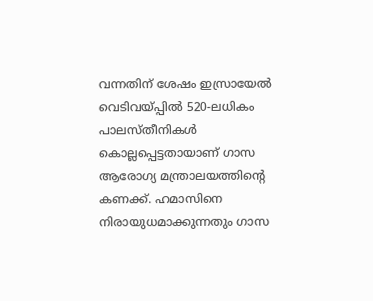വന്നതിന് ശേഷം ഇസ്രായേൽ വെടിവയ്പ്പിൽ 520-ലധികം പാലസ്തീനികൾ കൊല്ലപ്പെട്ടതായാണ് ഗാസ ആരോഗ്യ മന്ത്രാലയത്തിന്റെ കണക്ക്. ഹമാസിനെ നിരായുധമാക്കുന്നതും ഗാസ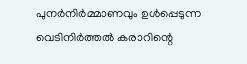പുനർനിർമ്മാണവും ഉൾപ്പെടുന്ന വെടിനിർത്തൽ കരാറിന്റെ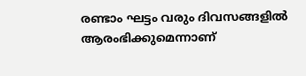രണ്ടാം ഘട്ടം വരും ദിവസങ്ങളിൽ ആരംഭിക്കുമെന്നാണ്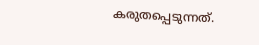കരുതപ്പെടുന്നത്.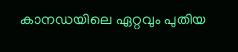കാനഡയിലെ ഏറ്റവും പുതിയ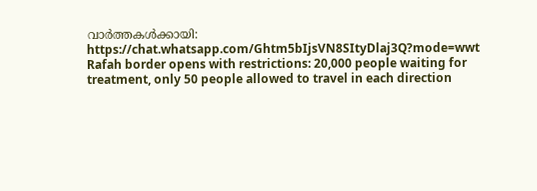വാർത്തകൾക്കായി: https://chat.whatsapp.com/Ghtm5bIjsVN8SItyDlaj3Q?mode=wwt
Rafah border opens with restrictions: 20,000 people waiting for treatment, only 50 people allowed to travel in each direction